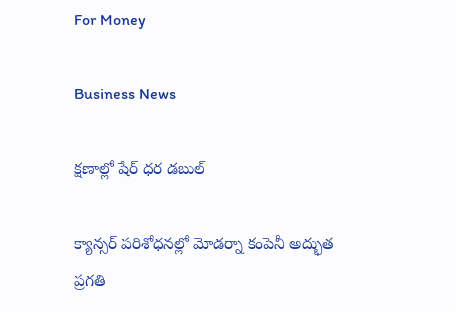For Money

Business News

క్షణాల్లో షేర్‌ ధర డబుల్‌

క్యాన్సర్‌ పరిశోధనల్లో మోడర్నా కంపెనీ అద్భుత ప్రగతి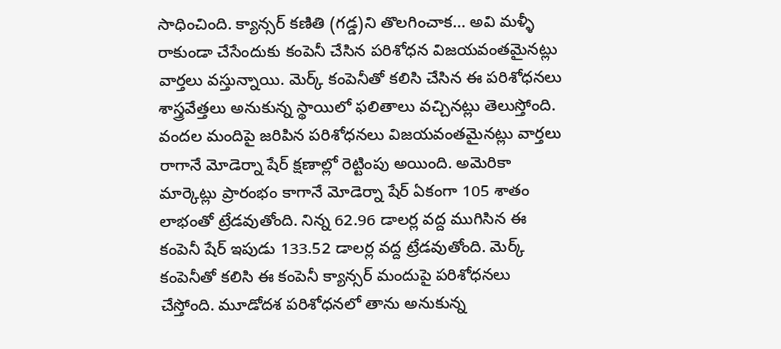సాధించింది. క్యాన్సర్‌ కణితి (గడ్డ)ని తొలగించాక… అవి మళ్ళీ రాకుండా చేసేందుకు కంపెనీ చేసిన పరిశోధన విజయవంతమైనట్లు వార్తలు వస్తున్నాయి. మెర్క్‌ కంపెనీతో కలిసి చేసిన ఈ పరిశోధనలు శాస్త్రవేత్తలు అనుకున్న స్థాయిలో ఫలితాలు వచ్చినట్లు తెలుస్తోంది. వందల మందిపై జరిపిన పరిశోధనలు విజయవంతమైనట్లు వార్తలు రాగానే మోడెర్నా షేర్‌ క్షణాల్లో రెట్టింపు అయింది. అమెరికా మార్కెట్లు ప్రారంభం కాగానే మోడెర్నా షేర్‌ ఏకంగా 105 శాతం లాభంతో ట్రేడవుతోంది. నిన్న 62.96 డాలర్ల వద్ద ముగిసిన ఈ కంపెనీ షేర్‌ ఇపుడు 133.52 డాలర్ల వద్ద ట్రేడవుతోంది. మెర్క్‌ కంపెనీతో కలిసి ఈ కంపెనీ క్యాన్సర్‌ మందుపై పరిశోధనలు చేస్తోంది. మూడోదశ పరిశోధనలో తాను అనుకున్న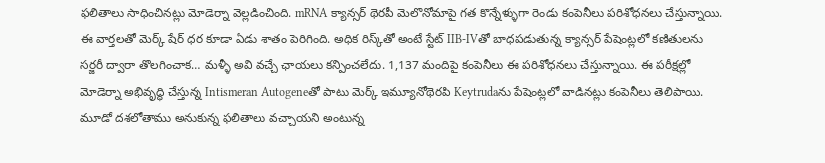ఫలితాలు సాధించినట్లు మోడెర్నా వెల్లడించింది. mRNA క్యాన్సర్‌ థెరపీ మెలొనోమాపై గత కొన్నేళ్ళుగా రెండు కంపెనీలు పరిశోధనలు చేస్తున్నాయి. ఈ వార్తలతో మెర్క్‌ షేర్‌ ధర కూడా ఏడు శాతం పెరిగింది. అధిక రిస్క్‌తో అంటే స్టేట్‌ IIB-IVతో బాధపడుతున్న క్యాన్సర్‌ పేషెంట్లలో కణితులను సర్జరీ ద్వారా తొలగించాక… మళ్ళీ అవి వచ్చే ఛాయలు కన్పించలేదు. 1,137 మందిపై కంపెనీలు ఈ పరిశోధనలు చేస్తున్నాయి. ఈ పరీక్షల్లో మోడెర్నా అభివృద్ధి చేస్తున్న Intismeran Autogeneతో పాటు మెర్క్‌ ఇమ్యూనోథెరపి Keytrudaను పేషెంట్లలో వాడినట్లు కంపెనీలు తెలిపాయి. మూడో దశలోతాము అనుకున్న ఫలితాలు వచ్చాయని అంటున్న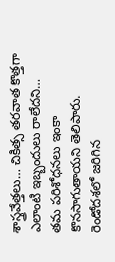శాస్త్రవేత్తలు… చికిత్స తరవాత కొత్తగా ఎలాంటి ఇబ్బందులు రాలేదని… తమ పరిశోధనలు ఇంకా కొనసాగుతాయని తెలిపారు. రెండోదశలో జరిగిన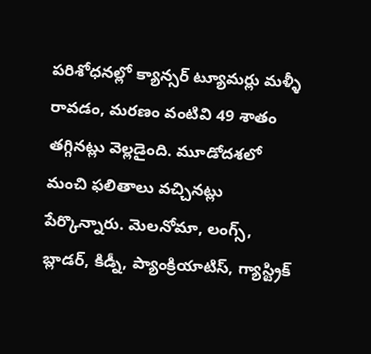పరిశోధనల్లో క్యాన్సర్‌ ట్యూమర్లు మళ్ళీ రావడం, మరణం వంటివి 49 శాతం తగ్గినట్లు వెల్లడైంది. మూడోదశలో మంచి ఫలితాలు వచ్చినట్లు పేర్కొన్నారు. మెలనోమా, లంగ్స్‌, బ్లాడర్‌, కిడ్నీ, ప్యాంక్రియాటిస్‌, గ్యాస్ట్రిక్‌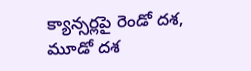క్యాన్సర్లపై రెండో దశ, మూడో దశ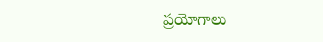ప్రయోగాలు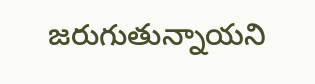జరుగుతున్నాయని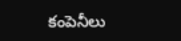కంపెనీలు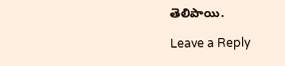తెలిపాయి.

Leave a Reply